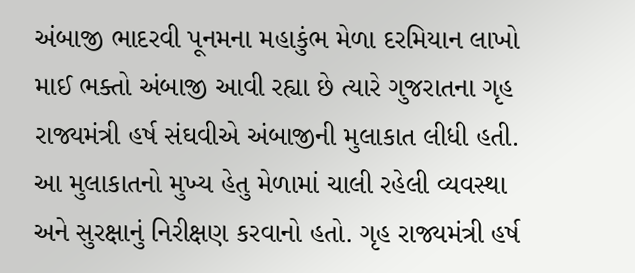અંબાજી ભાદરવી પૂનમના મહાકુંભ મેળા દરમિયાન લાખો માઈ ભક્તો અંબાજી આવી રહ્યા છે ત્યારે ગુજરાતના ગૃહ રાજ્યમંત્રી હર્ષ સંઘવીએ અંબાજીની મુલાકાત લીધી હતી. આ મુલાકાતનો મુખ્ય હેતુ મેળામાં ચાલી રહેલી વ્યવસ્થા અને સુરક્ષાનું નિરીક્ષણ કરવાનો હતો. ગૃહ રાજ્યમંત્રી હર્ષ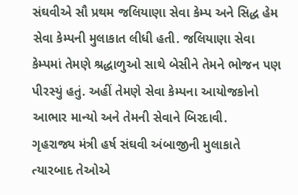સંઘવીએ સૌ પ્રથમ જલિયાણા સેવા કેમ્પ અને સિદ્ધ હેમ સેવા કેમ્પની મુલાકાત લીધી હતી. જલિયાણા સેવા કેમ્પમાં તેમણે શ્રદ્ધાળુઓ સાથે બેસીને તેમને ભોજન પણ પીરસ્યું હતું. અહીં તેમણે સેવા કેમ્પના આયોજકોનો આભાર માન્યો અને તેમની સેવાને બિરદાવી.
ગૃહરાજ્ય મંત્રી હર્ષ સંઘવી અંબાજીની મુલાકાતે
ત્યારબાદ તેઓએ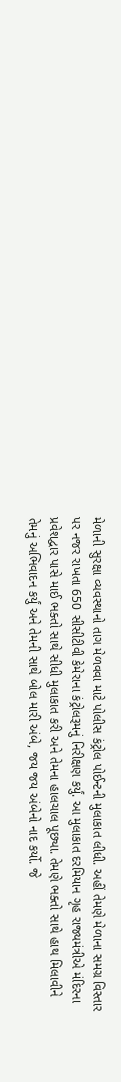મેળાની સુરક્ષા વ્યવસ્થાનો તાગ મેળવવા માટે પોલીસ કંટ્રોલ પોઈન્ટની મુલાકાત લીધી. અહીં તેમણે મેળાના સમગ્ર વિસ્તાર પર નજર રાખતા 650 સીસીટીવી કેમેરાના કંટ્રોલરૂમનું નિરીક્ષણ કર્યું. આ મુલાકાત દરમિયાન ગૃહ રાજ્યમંત્રીએ મંદિરના પ્રવેશદ્વાર પાસે માઈ ભક્તો સાથે સીધી મુલાકાત કરી અને તેમના હાલચાલ પૂછ્યા. તેમણે ભક્તો સાથે હાથ મિલાવીને તેમનું અભિવાદન કર્યું અને તેમની સાથે બોલ મારી અંબે, જય જય અંબેનો નાદ કર્યો. જે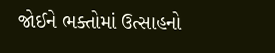જોઈને ભક્તોમાં ઉત્સાહનો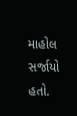માહોલ સર્જાયો હતો.